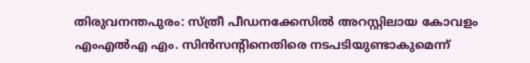തിരുവനന്തപുരം: സ്ത്രീ പീഡനക്കേസില്‍ അറസ്റ്റിലായ കോവളം എംഎല്‍എ എം. സിന്‍സന്റിനെതിരെ നടപടിയുണ്ടാകുമെന്ന്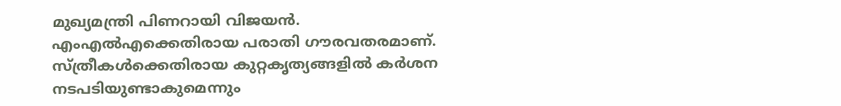മുഖ്യമന്ത്രി പിണറായി വിജയന്‍. എംഎല്‍എക്കെതിരായ പരാതി ഗൗരവതരമാണ്. സ്ത്രീകള്‍ക്കെതിരായ കുറ്റകൃത്യങ്ങളില്‍ കര്‍ശന നടപടിയുണ്ടാകുമെന്നും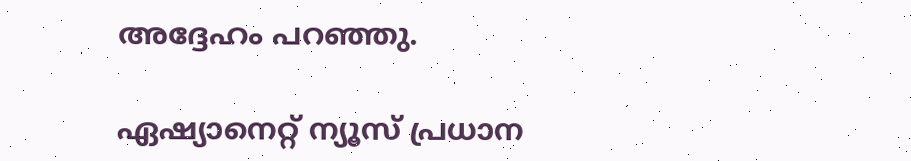അദ്ദേഹം പറഞ്ഞു.

ഏഷ്യാനെറ്റ് ന്യൂസ് പ്രധാന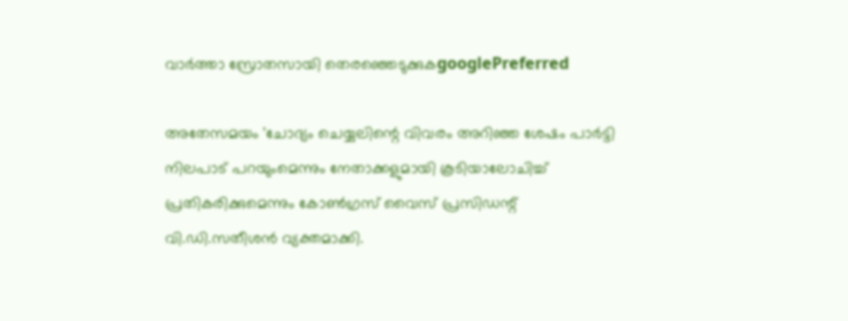വാർത്താ സ്രോതസായി തെരഞ്ഞെടുക്കുകgooglePreferred

അതേസമയം 'ചോദ്യം ചെയ്യലിന്റെ വിവരം അറിഞ്ഞ ശേഷം പാര്‍ട്ടി നിലപാട് പറയുംമെന്നും നേതാക്കളുമായി കൂടിയാലോചിച്ച് പ്രതികരിക്കുമെന്നും കോണ്‍ഗ്രസ് വൈസ് പ്രസിഡന്റ് വി.ഡി.സതീശന്‍ വ്യക്തമാക്കി.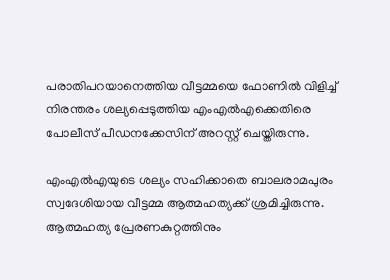പരാതിപറയാനെത്തിയ വീട്ടമ്മയെ ഫോണില്‍ വിളിച്ച് നിരന്തരം ശല്യപ്പെടുത്തിയ എംഎല്‍എക്കെതിരെ പോലീസ് പീഡനക്കേസിന് അറസ്റ്റ് ചെയ്തിരുന്നു.

എംഎല്‍എയുടെ ശല്യം സഹിക്കാതെ ബാലരാമപുരം സ്വദേശിയായ വീട്ടമ്മ ആത്മഹത്യക്ക് ശ്രമിച്ചിരുന്നു. ആത്മഹത്യ പ്രേരണകുറ്റത്തിനും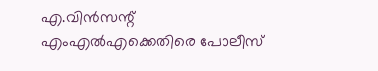എ.വിന്‍സന്റ് എംഎല്‍എക്കെതിരെ പോലീസ്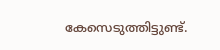കേസെടുത്തിട്ടുണ്ട്.